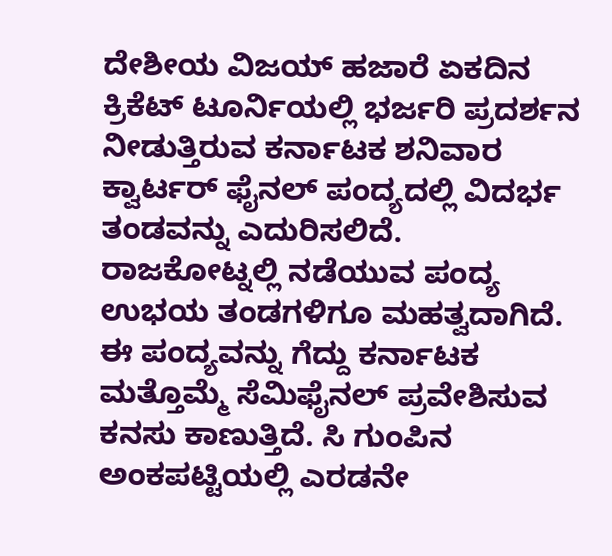ದೇಶೀಯ ವಿಜಯ್ ಹಜಾರೆ ಏಕದಿನ ಕ್ರಿಕೆಟ್ ಟೂರ್ನಿಯಲ್ಲಿ ಭರ್ಜರಿ ಪ್ರದರ್ಶನ ನೀಡುತ್ತಿರುವ ಕರ್ನಾಟಕ ಶನಿವಾರ ಕ್ವಾರ್ಟರ್ ಫೈನಲ್ ಪಂದ್ಯದಲ್ಲಿ ವಿದರ್ಭ ತಂಡವನ್ನು ಎದುರಿಸಲಿದೆ.
ರಾಜಕೋಟ್ನಲ್ಲಿ ನಡೆಯುವ ಪಂದ್ಯ ಉಭಯ ತಂಡಗಳಿಗೂ ಮಹತ್ವದಾಗಿದೆ. ಈ ಪಂದ್ಯವನ್ನು ಗೆದ್ದು ಕರ್ನಾಟಕ ಮತ್ತೊಮ್ಮೆ ಸೆಮಿಫೈನಲ್ ಪ್ರವೇಶಿಸುವ ಕನಸು ಕಾಣುತ್ತಿದೆ. ಸಿ ಗುಂಪಿನ ಅಂಕಪಟ್ಟಿಯಲ್ಲಿ ಎರಡನೇ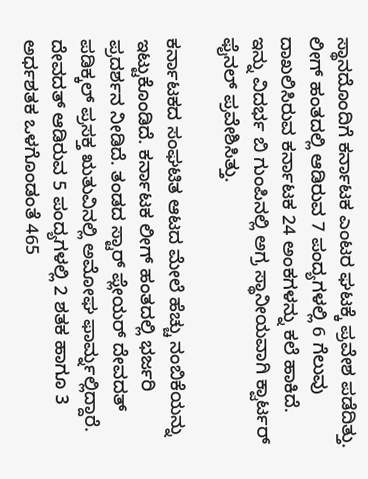ಸ್ಥಾನದೊಂದಿಗೆ ಕರ್ನಾಟಕ ಎಂಟರ ಘಟಕ್ಕೆ ಪ್ರವೇಶ ಪಡೆದಿತ್ತು. ಲೀಗ್ ಹಂತದಲ್ಲಿ ಆಡಿರುವ 7 ಪಂದ್ಯಗಳಲ್ಲಿ 6 ಗೆಲುವು ದಾಖಲಿಸಿರುವ ಕರ್ನಾಟಕ 24 ಅಂಕಗಳನ್ನು ಕಲೆ ಹಾಕಿದೆ. ಇನ್ನು ವಿದರ್ಭ ಬಿ ಗುಂಪಿನಲ್ಲಿ ಅಗ್ರ ಸ್ಥಾನೀಯವಾಗಿ ಕ್ವಾರ್ಟರ್ ಫೈನಲ್ ಪ್ರವೇಶಿಸಿತ್ತು.

ಕರ್ನಾಟಕದ ಸಂಘಟಿತ ಆಟದ ಮೇಲೆ ಹೆಚ್ಚು ನಂಬಿಕೆಯನ್ನು ಇಟ್ಟುಕೊಂಡಿದೆ. ಕರ್ನಾಟಕ ಲೀಗ್ ಹಂತದಲ್ಲಿ ಭರ್ಜರಿ ಪ್ರದರ್ಶನ ನೀಡಿದೆ. ತಂಡದ ಸ್ಟಾರ್ ಪ್ಲೇಯರ್ ದೇವದತ್ ಪಡಿಕ್ಕಲ್ ಪ್ರಸಕ್ತ ಋತುವಿನಲ್ಲಿ ಅಮೋಘ ಫಾರ್ಮ್ನಲ್ಲಿದ್ದಾರೆ. ದೇವದತ್ ಆಡಿರುವ 5 ಪಂದ್ಯಗಳಲ್ಲಿ 2 ಶತಕ ಹಾಗೂ 3 ಅರ್ಧಶತಕ ಒಳಗೊಂಡಂತೆ 465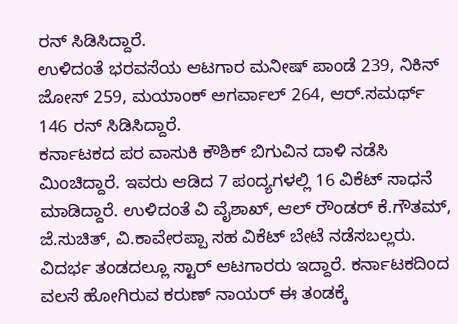ರನ್ ಸಿಡಿಸಿದ್ದಾರೆ.
ಉಳಿದಂತೆ ಭರವಸೆಯ ಆಟಗಾರ ಮನೀಷ್ ಪಾಂಡೆ 239, ನಿಕಿನ್ ಜೋಸ್ 259, ಮಯಾಂಕ್ ಅಗರ್ವಾಲ್ 264, ಆರ್.ಸಮರ್ಥ್ 146 ರನ್ ಸಿಡಿಸಿದ್ದಾರೆ.
ಕರ್ನಾಟಕದ ಪರ ವಾಸುಕಿ ಕೌಶಿಕ್ ಬಿಗುವಿನ ದಾಳಿ ನಡೆಸಿ ಮಿಂಚಿದ್ದಾರೆ. ಇವರು ಆಡಿದ 7 ಪಂದ್ಯಗಳಲ್ಲಿ 16 ವಿಕೆಟ್ ಸಾಧನೆ ಮಾಡಿದ್ದಾರೆ. ಉಳಿದಂತೆ ವಿ ವೈಶಾಖ್, ಆಲ್ ರೌಂಡರ್ ಕೆ.ಗೌತಮ್, ಜೆ.ಸುಚಿತ್, ವಿ.ಕಾವೇರಪ್ಪಾ ಸಹ ವಿಕೆಟ್ ಬೇಟೆ ನಡೆಸಬಲ್ಲರು.
ವಿದರ್ಭ ತಂಡದಲ್ಲೂ ಸ್ಟಾರ್ ಆಟಗಾರರು ಇದ್ದಾರೆ. ಕರ್ನಾಟಕದಿಂದ ವಲಸೆ ಹೋಗಿರುವ ಕರುಣ್ ನಾಯರ್ ಈ ತಂಡಕ್ಕೆ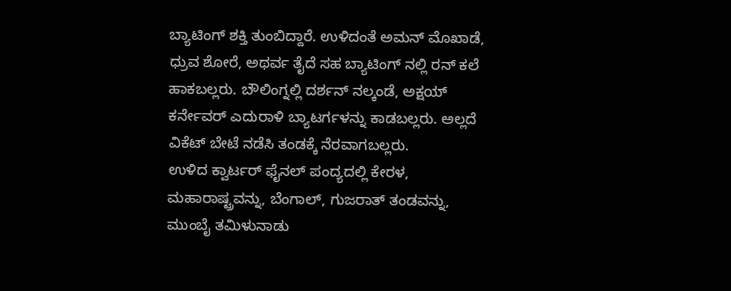ಬ್ಯಾಟಿಂಗ್ ಶಕ್ತಿ ತುಂಬಿದ್ದಾರೆ. ಉಳಿದಂತೆ ಅಮನ್ ಮೊಖಾಡೆ, ಧ್ರುವ ಶೋರೆ, ಅಥರ್ವ ತೈದೆ ಸಹ ಬ್ಯಾಟಿಂಗ್ ನಲ್ಲಿ ರನ್ ಕಲೆ ಹಾಕಬಲ್ಲರು. ಬೌಲಿಂಗ್ನಲ್ಲಿ ದರ್ಶನ್ ನಲ್ಕಂಡೆ, ಅಕ್ಷಯ್ ಕರ್ನೇವರ್ ಎದುರಾಳಿ ಬ್ಯಾಟರ್ಗಳನ್ನು ಕಾಡಬಲ್ಲರು. ಅಲ್ಲದೆ ವಿಕೆಟ್ ಬೇಟೆ ನಡೆಸಿ ತಂಡಕ್ಕೆ ನೆರವಾಗಬಲ್ಲರು.
ಉಳಿದ ಕ್ವಾರ್ಟರ್ ಫೈನಲ್ ಪಂದ್ಯದಲ್ಲಿ ಕೇರಳ, ಮಹಾರಾಷ್ಟ್ರವನ್ನು, ಬೆಂಗಾಲ್, ಗುಜರಾತ್ ತಂಡವನ್ನು, ಮುಂಬೈ ತಮಿಳುನಾಡು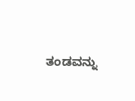ತಂಡವನ್ನು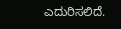ಎದುರಿಸಲಿದೆ.